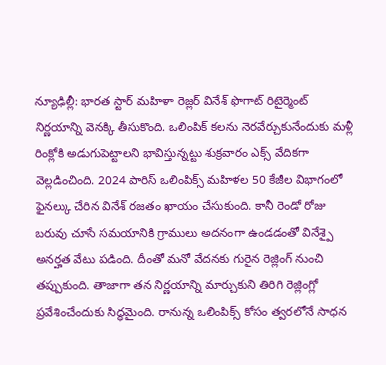న్యూఢిల్లీ: భారత స్టార్ మహిళా రెజ్లర్ వినేశ్ ఫొగాట్ రిటైర్మెంట్ నిర్ణయాన్ని వెనక్కి తీసుకొంది. ఒలింపిక్ కలను నెరవేర్చుకునేందుకు మళ్లీ రింక్లోకి అడుగుపెట్టాలని భావిస్తున్నట్టు శుక్రవారం ఎక్స్ వేదికగా వెల్లడించింది. 2024 పారిస్ ఒలింపిక్స్ మహిళల 50 కేజీల విభాగంలో ఫైనల్కు చేరిన వినేశ్ రజతం ఖాయం చేసుకుంది. కానీ రెండో రోజు బరువు చూసే సమయానికి గ్రాములు అదనంగా ఉండడంతో వినేశ్పై అనర్హత వేటు పడింది. దీంతో మనో వేదనకు గురైన రెజ్లింగ్ నుంచి తప్పుకుంది. తాజాగా తన నిర్ణయాన్ని మార్చుకుని తిరిగి రెజ్లింగ్లో ప్రవేశించేందుకు సిద్ధమైంది. రానున్న ఒలింపిక్స్ కోసం త్వరలోనే సాధన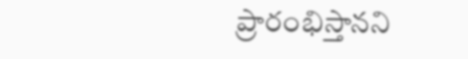ప్రారంభిస్తానని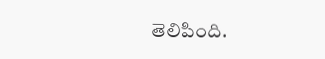తెలిపింది.